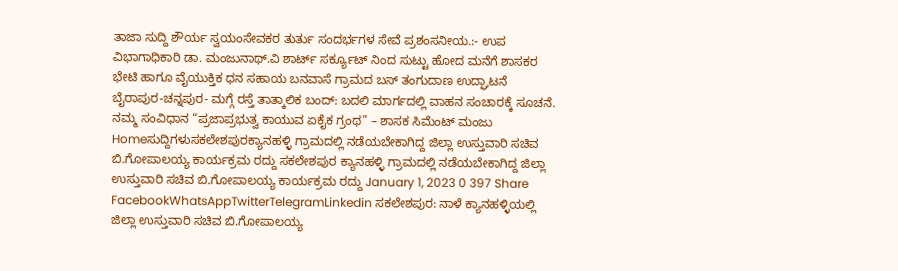ತಾಜಾ ಸುದ್ದಿ ಶೌರ್ಯ ಸ್ವಯಂಸೇವಕರ ತುರ್ತು ಸಂದರ್ಭಗಳ ಸೇವೆ ಪ್ರಶಂಸನೀಯ.:- ಉಪ ವಿಭಾಗಾಧಿಕಾರಿ ಡಾ. ಮಂಜುನಾಥ್.ವಿ ಶಾರ್ಟ್ ಸರ್ಕ್ಯೂಟ್ ನಿಂದ ಸುಟ್ಟು ಹೋದ ಮನೆಗೆ ಶಾಸಕರ ಭೇಟಿ ಹಾಗೂ ವೈಯುಕ್ತಿಕ ಧನ ಸಹಾಯ ಬನವಾಸೆ ಗ್ರಾಮದ ಬಸ್ ತಂಗುದಾಣ ಉದ್ಘಾಟನೆ ಬೈರಾಪುರ-ಚನ್ನಪುರ- ಮಗ್ಗೆ ರಸ್ತೆ ತಾತ್ಕಾಲಿಕ ಬಂದ್: ಬದಲಿ ಮಾರ್ಗದಲ್ಲಿ ವಾಹನ ಸಂಚಾರಕ್ಕೆ ಸೂಚನೆ. ನಮ್ಮ ಸಂವಿಧಾನ “ಪ್ರಜಾಪ್ರಭುತ್ವ ಕಾಯುವ ಏಕೈಕ ಗ್ರಂಥ” – ಶಾಸಕ ಸಿಮೆಂಟ್ ಮಂಜು Homeಸುದ್ದಿಗಳುಸಕಲೇಶಪುರಕ್ಯಾನಹಳ್ಳಿ ಗ್ರಾಮದಲ್ಲಿ ನಡೆಯಬೇಕಾಗಿದ್ದ ಜಿಲ್ಲಾ ಉಸ್ತುವಾರಿ ಸಚಿವ ಬಿ.ಗೋಪಾಲಯ್ಯ ಕಾರ್ಯಕ್ರಮ ರದ್ದು ಸಕಲೇಶಪುರ ಕ್ಯಾನಹಳ್ಳಿ ಗ್ರಾಮದಲ್ಲಿ ನಡೆಯಬೇಕಾಗಿದ್ದ ಜಿಲ್ಲಾ ಉಸ್ತುವಾರಿ ಸಚಿವ ಬಿ.ಗೋಪಾಲಯ್ಯ ಕಾರ್ಯಕ್ರಮ ರದ್ದು January 1, 2023 0 397 Share FacebookWhatsAppTwitterTelegramLinkedin ಸಕಲೇಶಪುರ: ನಾಳೆ ಕ್ಯಾನಹಳ್ಳಿಯಲ್ಲಿ ಜಿಲ್ಲಾ ಉಸ್ತುವಾರಿ ಸಚಿವ ಬಿ.ಗೋಪಾಲಯ್ಯ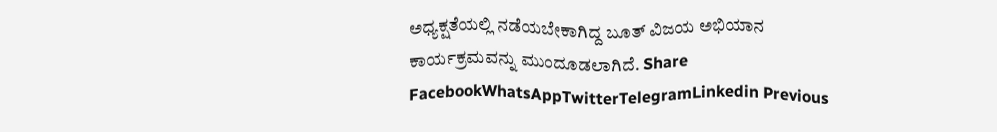ಅಧ್ಯಕ್ಷತೆಯಲ್ಲಿ ನಡೆಯಬೇಕಾಗಿದ್ದ ಬೂತ್ ವಿಜಯ ಅಭಿಯಾನ ಕಾರ್ಯಕ್ರಮವನ್ನು ಮುಂದೂಡಲಾಗಿದೆ. Share FacebookWhatsAppTwitterTelegramLinkedin Previous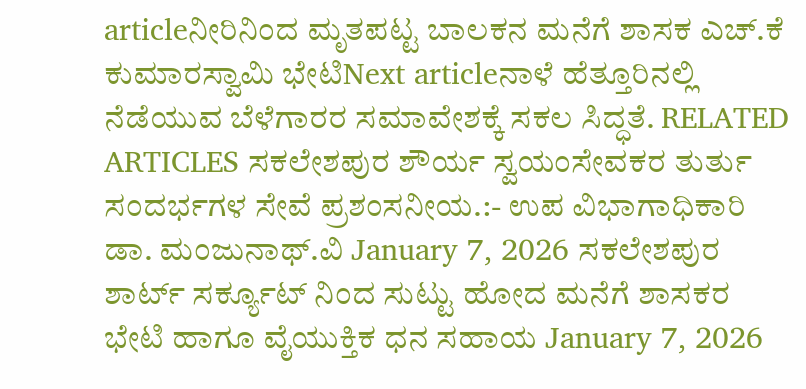articleನೀರಿನಿಂದ ಮೃತಪಟ್ಟ ಬಾಲಕನ ಮನೆಗೆ ಶಾಸಕ ಎಚ್.ಕೆ ಕುಮಾರಸ್ವಾಮಿ ಭೇಟಿNext articleನಾಳೆ ಹೆತ್ತೂರಿನಲ್ಲಿ ನೆಡೆಯುವ ಬೆಳೆಗಾರರ ಸಮಾವೇಶಕ್ಕೆ ಸಕಲ ಸಿದ್ಧತೆ. RELATED ARTICLES ಸಕಲೇಶಪುರ ಶೌರ್ಯ ಸ್ವಯಂಸೇವಕರ ತುರ್ತು ಸಂದರ್ಭಗಳ ಸೇವೆ ಪ್ರಶಂಸನೀಯ.:- ಉಪ ವಿಭಾಗಾಧಿಕಾರಿ ಡಾ. ಮಂಜುನಾಥ್.ವಿ January 7, 2026 ಸಕಲೇಶಪುರ ಶಾರ್ಟ್ ಸರ್ಕ್ಯೂಟ್ ನಿಂದ ಸುಟ್ಟು ಹೋದ ಮನೆಗೆ ಶಾಸಕರ ಭೇಟಿ ಹಾಗೂ ವೈಯುಕ್ತಿಕ ಧನ ಸಹಾಯ January 7, 2026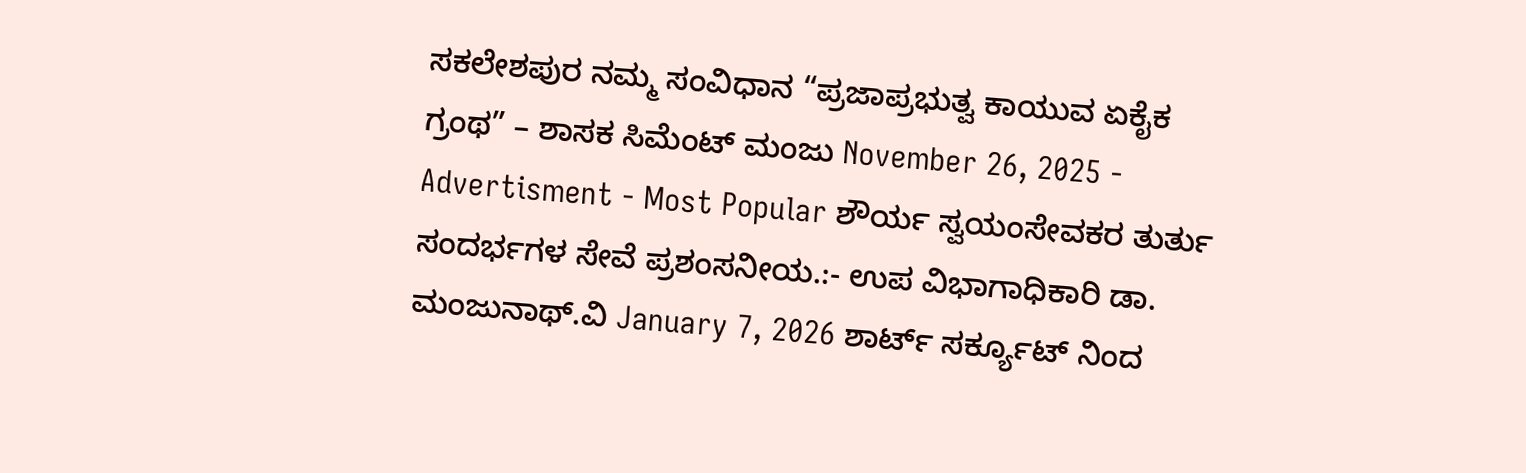ಸಕಲೇಶಪುರ ನಮ್ಮ ಸಂವಿಧಾನ “ಪ್ರಜಾಪ್ರಭುತ್ವ ಕಾಯುವ ಏಕೈಕ ಗ್ರಂಥ” – ಶಾಸಕ ಸಿಮೆಂಟ್ ಮಂಜು November 26, 2025 - Advertisment - Most Popular ಶೌರ್ಯ ಸ್ವಯಂಸೇವಕರ ತುರ್ತು ಸಂದರ್ಭಗಳ ಸೇವೆ ಪ್ರಶಂಸನೀಯ.:- ಉಪ ವಿಭಾಗಾಧಿಕಾರಿ ಡಾ. ಮಂಜುನಾಥ್.ವಿ January 7, 2026 ಶಾರ್ಟ್ ಸರ್ಕ್ಯೂಟ್ ನಿಂದ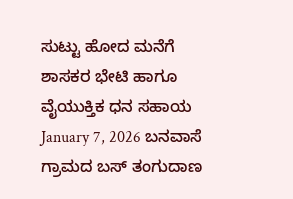ಸುಟ್ಟು ಹೋದ ಮನೆಗೆ ಶಾಸಕರ ಭೇಟಿ ಹಾಗೂ ವೈಯುಕ್ತಿಕ ಧನ ಸಹಾಯ January 7, 2026 ಬನವಾಸೆ ಗ್ರಾಮದ ಬಸ್ ತಂಗುದಾಣ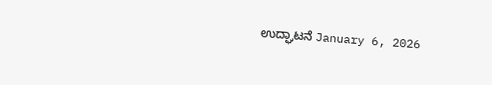ಉದ್ಘಾಟನೆ January 6, 2026